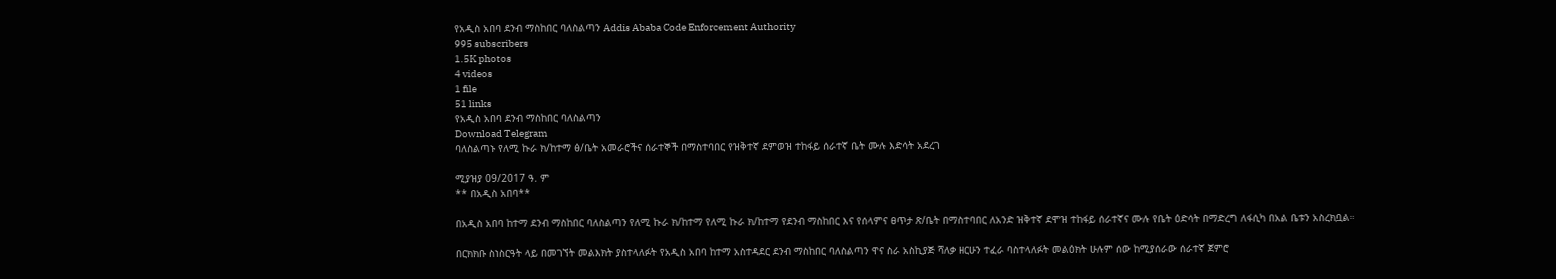የአዲስ አበባ ደንብ ማስከበር ባለስልጣን Addis Ababa Code Enforcement Authority
995 subscribers
1.5K photos
4 videos
1 file
51 links
የአዲስ አበባ ደንብ ማስከበር ባለስልጣን
Download Telegram
ባለስልጣኑ የለሚ ኩራ ክ/ከተማ ፅ/ቤት አመራሮችና ሰራተኞች በማስተባበር የዝቅተኛ ደምወዝ ተከፋይ ሰራተኛ ቤት ሙሉ እድሳት አደረገ

ሚያዝያ 09/2017 ዓ. ም
** በአዲስ አበባ**

በአዲስ አበባ ከተማ ደንብ ማስከበር ባለስልጣን የለሚ ኩራ ክ/ከተማ የለሚ ኩራ ክ/ከተማ የደንብ ማስከበር እና የሰላምና ፀጥታ ጽ/ቤት በማስተባበር ለአንድ ዝቅተኛ ደሞዝ ተከፋይ ሰራተኛና ሙሉ የቤት ዕድሳት በማድረግ ለፋሲካ በአል ቤቱን አስረክቧል።

በርክክቡ ስነስርዓት ላይ በመገኘት መልእክት ያስተላለፉት የአዲስ አበባ ከተማ አስተዳደር ደንብ ማስከበር ባለስልጣን ዋና ስራ አስኪያጅ ሻለቃ ዘርሁን ተፈራ ባስተላለፉት መልዕክት ሁሉም ሰው ከሚያሰራው ሰራተኛ ጀምሮ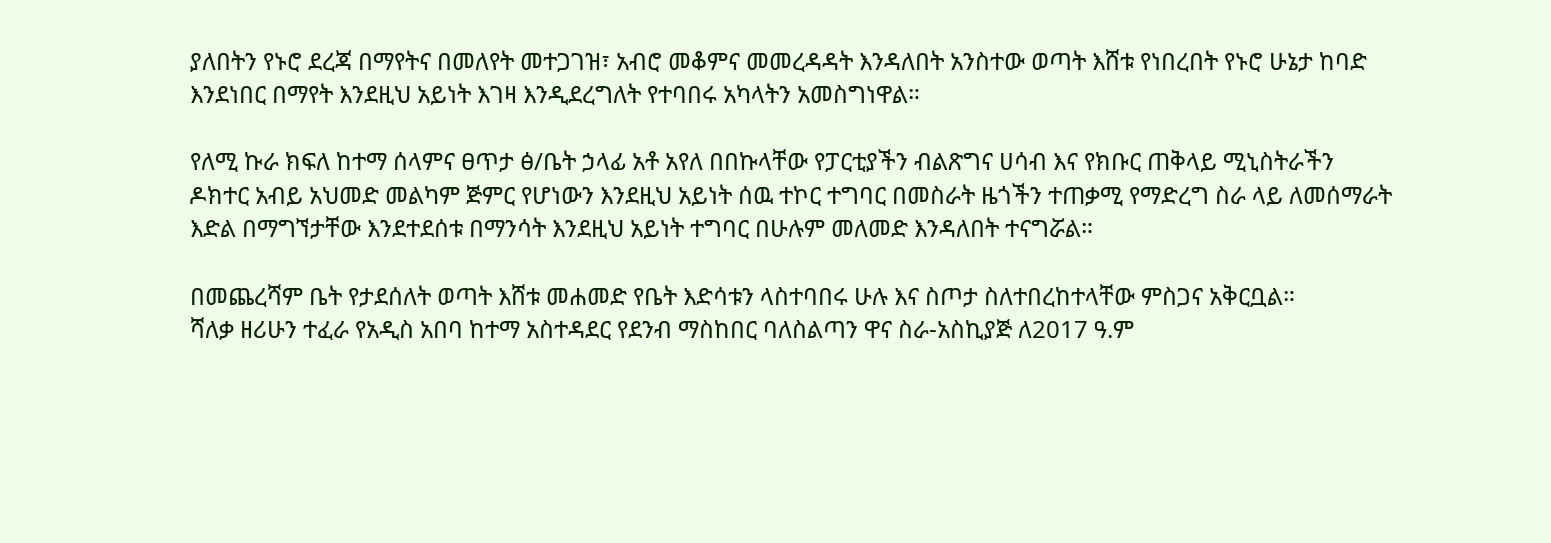ያለበትን የኑሮ ደረጃ በማየትና በመለየት መተጋገዝ፣ አብሮ መቆምና መመረዳዳት እንዳለበት አንስተው ወጣት እሸቱ የነበረበት የኑሮ ሁኔታ ከባድ እንደነበር በማየት እንደዚህ አይነት እገዛ እንዲደረግለት የተባበሩ አካላትን አመስግነዋል።

የለሚ ኩራ ክፍለ ከተማ ሰላምና ፀጥታ ፅ/ቤት ኃላፊ አቶ አየለ በበኩላቸው የፓርቲያችን ብልጽግና ሀሳብ እና የክቡር ጠቅላይ ሚኒስትራችን ዶክተር አብይ አህመድ መልካም ጅምር የሆነውን እንደዚህ አይነት ሰዉ ተኮር ተግባር በመስራት ዜጎችን ተጠቃሚ የማድረግ ስራ ላይ ለመሰማራት እድል በማግኘታቸው እንደተደሰቱ በማንሳት እንደዚህ አይነት ተግባር በሁሉም መለመድ እንዳለበት ተናግሯል።

በመጨረሻም ቤት የታደሰለት ወጣት እሸቱ መሐመድ የቤት እድሳቱን ላስተባበሩ ሁሉ እና ስጦታ ስለተበረከተላቸው ምስጋና አቅርቧል።
ሻለቃ ዘሪሁን ተፈራ የአዲስ አበባ ከተማ አስተዳደር የደንብ ማስከበር ባለስልጣን ዋና ስራ-አስኪያጅ ለ2017 ዓ.ም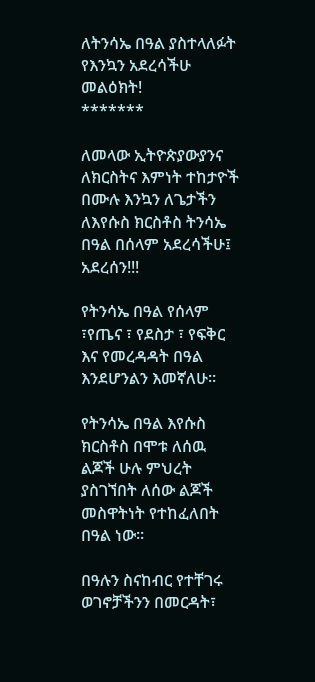ለትንሳኤ በዓል ያስተላለፉት የእንኳን አደረሳችሁ መልዕክት!
*******

ለመላው ኢትዮጵያውያንና ለክርስትና እምነት ተከታዮች በሙሉ እንኳን ለጌታችን ለእየሱስ ክርስቶስ ትንሳኤ በዓል በሰላም አደረሳችሁ፤ አደረሰን!!!

የትንሳኤ በዓል የሰላም ፣የጤና ፣ የደስታ ፣ የፍቅር እና የመረዳዳት በዓል እንደሆንልን እመኛለሁ።

የትንሳኤ በዓል እየሱስ ክርስቶስ በሞቱ ለሰዉ ልጆች ሁሉ ምህረት ያስገኘበት ለሰው ልጆች መስዋትነት የተከፈለበት በዓል ነው።

በዓሉን ስናከብር የተቸገሩ ወገኖቻችንን በመርዳት፣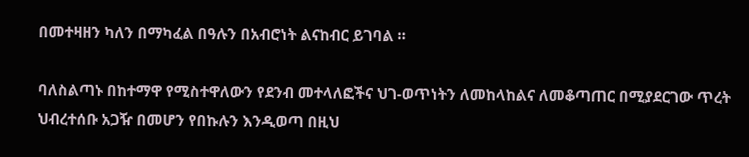በመተዛዘን ካለን በማካፈል በዓሉን በአብሮነት ልናከብር ይገባል ።

ባለስልጣኑ በከተማዋ የሚስተዋለውን የደንብ መተላለፎችና ህገ-ወጥነትን ለመከላከልና ለመቆጣጠር በሚያደርገው ጥረት ህብረተሰቡ አጋዥ በመሆን የበኩሉን እንዲወጣ በዚህ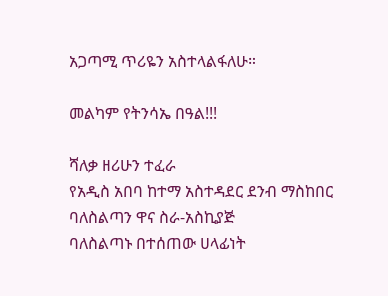አጋጣሚ ጥሪዬን አስተላልፋለሁ።

መልካም የትንሳኤ በዓል!!!

ሻለቃ ዘሪሁን ተፈራ
የአዲስ አበባ ከተማ አስተዳደር ደንብ ማስከበር ባለስልጣን ዋና ስራ-አስኪያጅ
ባለስልጣኑ በተሰጠው ሀላፊነት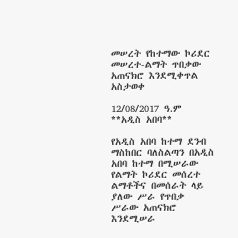መሠረት የከተማው ኮሪደር መሠረተ-ልማት ጥበቃው አጠናክሮ እንደሚቀጥል አስታወቀ

12/08/2017 ዓ.ም
**አዲስ አበባ**

የአዲስ አበባ ከተማ ደንብ ማስከበር ባለስልጣን በአዲስ አበባ ከተማ በሚሠራው የልማት ኮሪደር መሰረተ ልማቶችና በመሰራት ላይ ያለው ሥራ የጥበቃ ሥራው አጠናክሮ እንደሚሠራ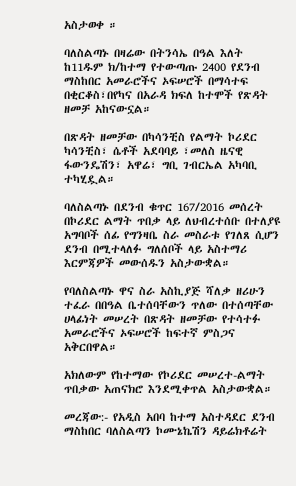አስታወቀ ።

ባለስልጣኑ በዛሬው በትንሳኤ በዓል እለት ከ11ዱም ክ/ከተማ የተውጣጡ 2400 የደንብ ማስከበር አመራሮችና ኦፍሠሮች በማሳተፍ በቂርቆስ፣በየካና በአራዳ ክፍለ ከተሞች የጽዳት ዘመቻ አከናውኗል።

በጽዳት ዘመቻው በካሳንቺስ የልማት ኮሪደር ካሳንቺስ፣ ሴቶች አደባባይ ፣መለስ ዜናዊ ፋውንዴሽን፣ አዋሬ፣ ግቢ ገብርኤል አካባቢ ተካሂዷል።

ባለስልጣኑ በደንብ ቁጥር 167/2016 መሰረት በኮሪደር ልማት ጥበቃ ላይ ለህብረተሰቡ በተለያዩ አግባቦች ሰፊ የግንዛቤ ስራ መስራቱ የገለጸ ሲሆን ደንብ በሚተላለፉ ግለሰቦች ላይ አስተማሪ እርምጃዎች መውሰዱን አስታውቋል።

የባለስልጣኑ ዋና ስራ አስኪያጅ ሻለቃ ዘሪሁን ተፈራ በበዓል ቤተሰባቸውን ጥለው በተሰጣቸው ሀላፊነት መሠረት በጽዳት ዘመቻው የተሳተፉ አመራሮችና ኦፍሠሮች ከፍተኛ ምስጋና አቅርበዋል።

አክለውም የከተማው የኮሪደር መሠረተ-ልማት ጥበቃው አጠናክሮ እንደሚቀጥል አስታውቋል።

መረጃው:- የአዲስ አበባ ከተማ አስተዳደር ደንብ ማስከበር ባለስልጣን ኮሙኔኬሽን ዳይሬክቶሬት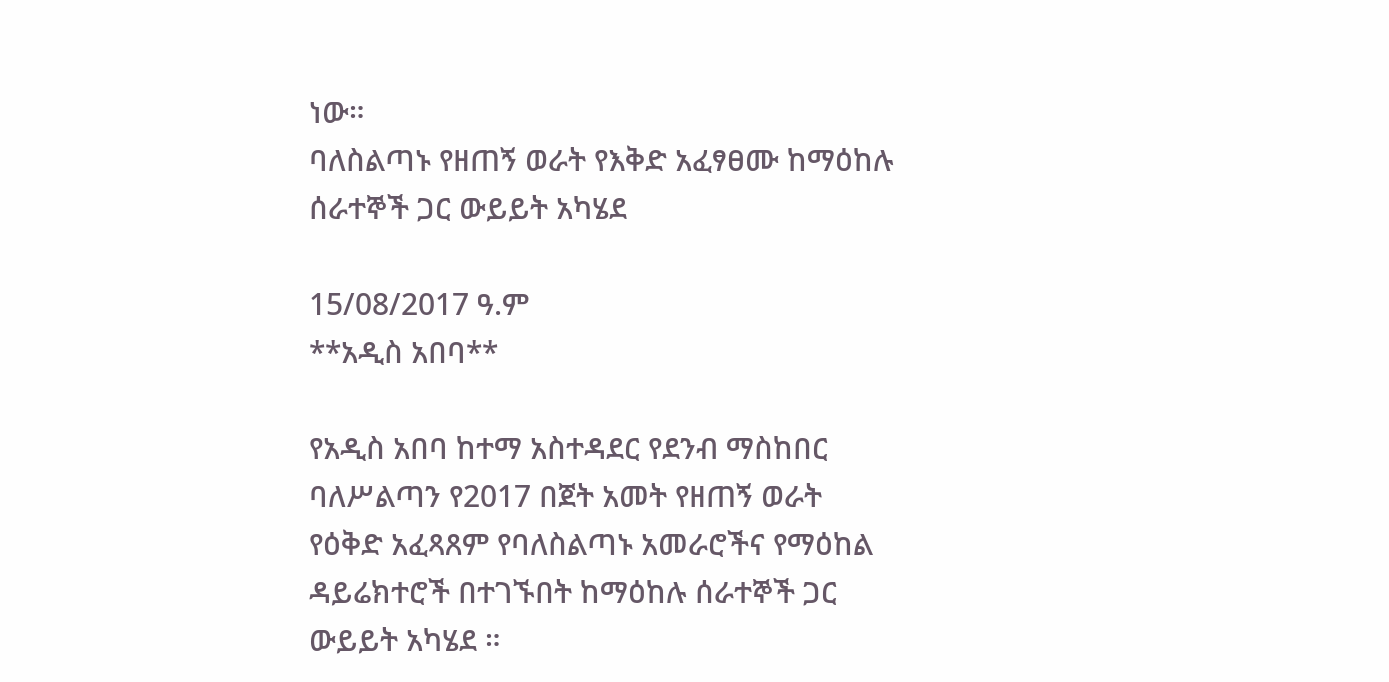ነው።
ባለስልጣኑ የዘጠኝ ወራት የእቅድ አፈፃፀሙ ከማዕከሉ ሰራተኞች ጋር ውይይት አካሄደ

15/08/2017 ዓ.ም
**አዲስ አበባ**

የአዲስ አበባ ከተማ አስተዳደር የደንብ ማስከበር ባለሥልጣን የ2017 በጀት አመት የዘጠኝ ወራት የዕቅድ አፈጻጸም የባለስልጣኑ አመራሮችና የማዕከል ዳይሬክተሮች በተገኙበት ከማዕከሉ ሰራተኞች ጋር ውይይት አካሄደ ።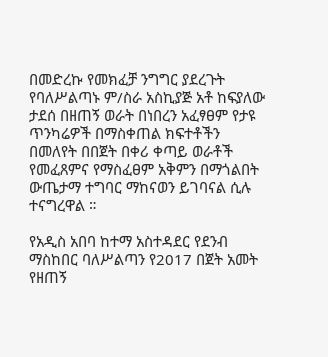በመድረኩ የመክፈቻ ንግግር ያደረጉት የባለሥልጣኑ ም/ስራ አስኪያጅ አቶ ከፍያለው ታደሰ በዘጠኝ ወራት በነበረን አፈፃፀም የታዩ ጥንካሬዎች በማስቀጠል ክፍተቶችን በመለየት በበጀት በቀሪ ቀጣይ ወራቶች የመፈጸምና የማስፈፀም አቅምን በማጎልበት ውጤታማ ተግባር ማከናወን ይገባናል ሲሉ ተናግረዋል ።

የአዲስ አበባ ከተማ አስተዳደር የደንብ ማስከበር ባለሥልጣን የ2017 በጀት አመት የዘጠኝ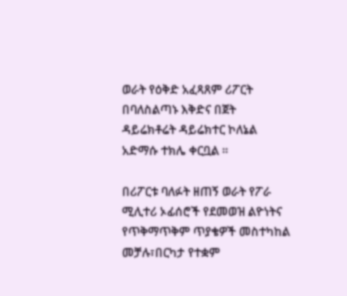ወራት የዕቅድ አፈጻጸም ሪፖርት በባለስልጣኑ እቅድና በጀት ዳይሬክቶሬት ዳይሬክተር ኮለኔል አድማሱ ተክሌ ቀርቧል ።

በሪፖርቱ ባለፉት ዘጠኝ ወራት የፖራ ሚሊተሪ ኦፊሰሮች የደመወዝ ልዮነትና የጥቅማጥቅም ጥያቄዎች መስተካከል መቻሉ፣በርካታ የተቋም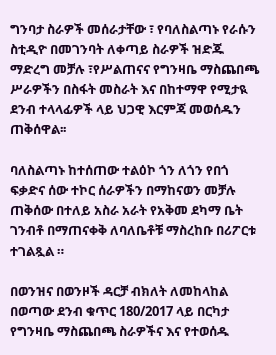ግንባታ ስራዎች መሰራታቸው ፣ የባለስልጣኑ የራሱን ስቲዲዮ በመገንባት ለቀጣይ ስራዎች ዝድጁ ማድረግ መቻሉ ፣የሥልጠናና የግንዛቤ ማስጨበጫ ሥራዎችን በስፋት መስራት እና በከተማዋ የሚታዪ ደንብ ተላላፊዎች ላይ ህጋዊ እርምጃ መወሰዱን ጠቅሰዋል፡፡

ባለስልጣኑ ከተሰጠው ተልዕኮ ጎን ለጎን የበጎ ፍቃድና ሰው ተኮር ሰራዎችን በማከናወን መቻሉ ጠቅሰው በተለይ አስራ አራት የአቅመ ደካማ ቤት ገንብቶ በማጠናቀቅ ለባለቤቶቹ ማስረከቡ በሪፖርቱ ተገልጿል ።

በወንዝና በወንዞች ዳርቻ ብክለት ለመከላከል በወጣው ደንብ ቁጥር 180/2017 ላይ በርካታ የግንዛቤ ማስጨበጫ ስራዎችና እና የተወሰዱ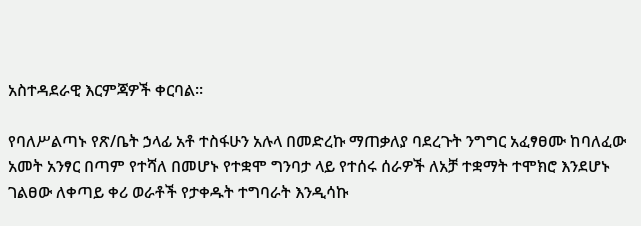አስተዳደራዊ እርምጃዎች ቀርባል።

የባለሥልጣኑ የጽ/ቤት ኃላፊ አቶ ተስፋሁን አሉላ በመድረኩ ማጠቃለያ ባደረጉት ንግግር አፈፃፀሙ ከባለፈው አመት አንፃር በጣም የተሻለ በመሆኑ የተቋሞ ግንባታ ላይ የተሰሩ ሰራዎች ለአቻ ተቋማት ተሞክሮ እንደሆኑ ገልፀው ለቀጣይ ቀሪ ወራቶች የታቀዱት ተግባራት እንዲሳኩ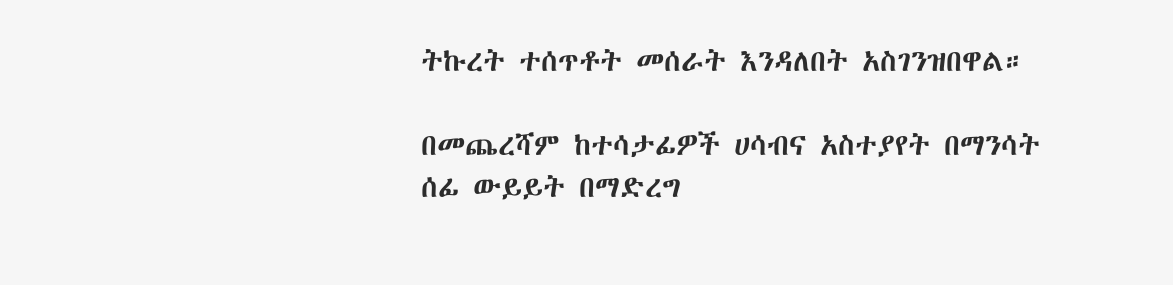ትኩረት ተሰጥቶት መሰራት እንዳለበት አስገንዝበዋል።

በመጨረሻም ከተሳታፊዎች ሀሳብና አስተያየት በማንሳት ሰፊ ውይይት በማድረግ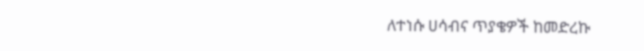ለተነሱ ሀሳብና ጥያቄዎች ከመድረኩ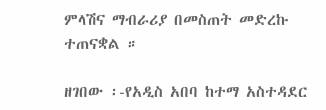ምላሽና ማብራሪያ በመስጠት መድረኩ ተጠናቋል ።

ዘገበው ፡-የአዲስ አበባ ከተማ አስተዳደር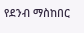የደንብ ማስከበር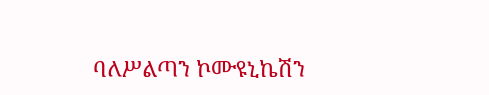ባለሥልጣን ኮሙዩኒኬሽን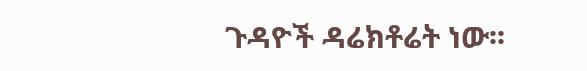ጉዳዮች ዳሬክቶሬት ነው፡፡